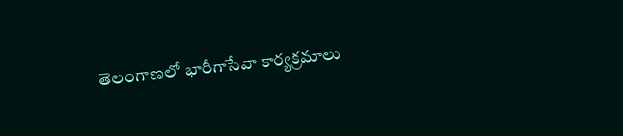తెలంగాణలో భారీగాసేవా కార్యక్రమాలు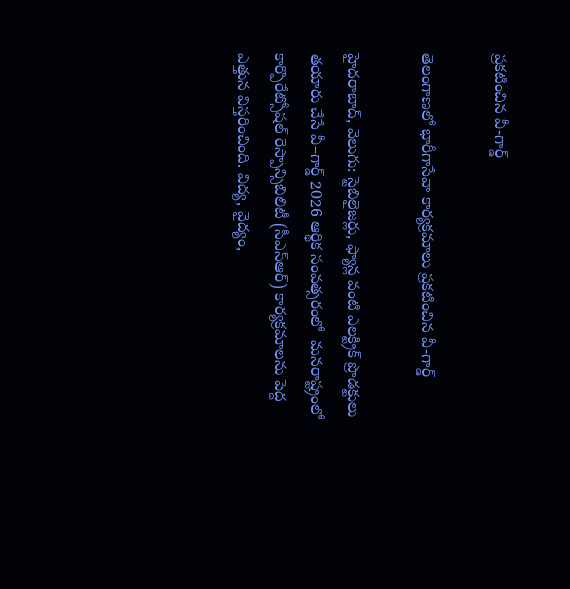ప్రకటించిన వీ-గార్డ్

తెలంగాణలో భారీగాసేవా కార్యక్రమాలు ప్రకటించిన వీ-గార్డ్

హైదరాబాద్, వెలుగు: స్టెబిలైజర్లు, ఫ్యాన్ల వంటి ఎలక్ట్రిక్ ప్రొడక్టులు తయారు చేసే వీ–గార్డ్ 2026 ఆర్థిక సంవత్సరంలో  మనరాష్ట్రంలో కార్పొరేట్సోషల్ రెస్పాన్సిబిలిటీ (సీఎస్ఆర్) కార్యక్రమాలను పెద్ద ఎత్తున విస్తరించింది. విద్య, వైద్యం,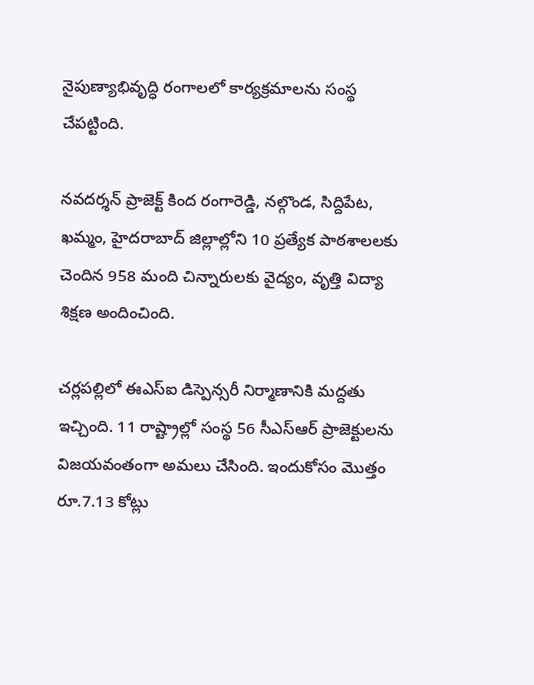నైపుణ్యాభివృద్ధి రంగాలలో కార్యక్రమాలను సంస్థ చేపట్టింది.

నవదర్శన్ ప్రాజెక్ట్ కింద రంగారెడ్డి, నల్గొండ, సిద్దిపేట, ఖమ్మం, హైదరాబాద్ జిల్లాల్లోని 10 ప్రత్యేక పాఠశాలలకు చెందిన 958 మంది చిన్నారులకు వైద్యం, వృత్తి విద్యా శిక్షణ అందించింది.

చర్లపల్లిలో ఈఎస్‌‌‌‌‌‌‌‌‌‌‌‌‌‌‌‌‌‌‌‌‌‌‌‌‌‌‌‌‌‌‌‌ఐ డిస్పెన్సరీ నిర్మాణానికి మద్దతు ఇచ్చింది. 11 రాష్ట్రాల్లో సంస్థ 56 సీఎస్ఆర్ ప్రాజెక్టులను విజయవంతంగా అమలు చేసింది. ఇందుకోసం మొత్తం రూ.7.13 కోట్లు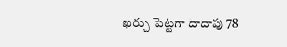ఖర్చు పెట్టగా దాదాపు 78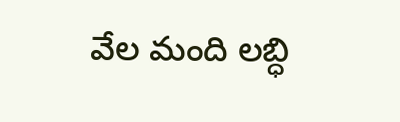వేల మంది లబ్ధి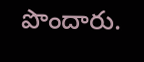పొందారు.